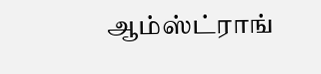ஆம்ஸ்ட்ராங்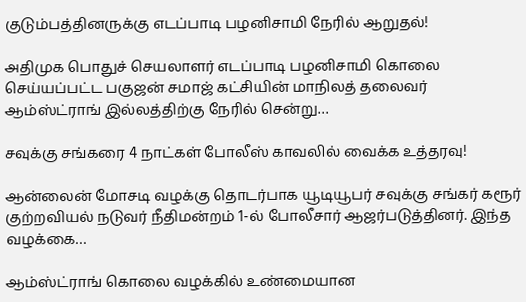குடும்பத்தினருக்கு எடப்பாடி பழனிசாமி நேரில் ஆறுதல்!

அதிமுக பொதுச் செயலாளர் எடப்பாடி பழனிசாமி கொலை செய்யப்பட்ட பகுஜன் சமாஜ் கட்சியின் மாநிலத் தலைவர் ஆம்ஸ்ட்ராங் இல்லத்திற்கு நேரில் சென்று…

சவுக்கு சங்கரை 4 நாட்கள் போலீஸ் காவலில் வைக்க உத்தரவு!

ஆன்லைன் மோசடி வழக்கு தொடர்பாக யூடியூபர் சவுக்கு சங்கர் கரூர் குற்றவியல் நடுவர் நீதிமன்றம் 1-ல் போலீசார் ஆஜர்படுத்தினர். இந்த வழக்கை…

ஆம்ஸ்ட்ராங் கொலை வழக்கில் உண்மையான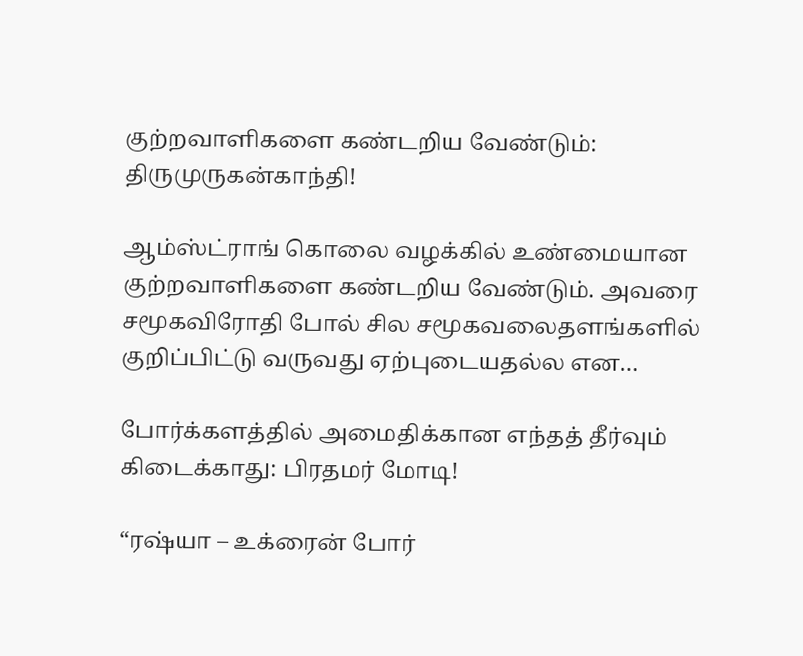குற்றவாளிகளை கண்டறிய வேண்டும்: திருமுருகன்காந்தி!

ஆம்ஸ்ட்ராங் கொலை வழக்கில் உண்மையான குற்றவாளிகளை கண்டறிய வேண்டும். அவரை சமூகவிரோதி போல் சில சமூகவலைதளங்களில் குறிப்பிட்டு வருவது ஏற்புடையதல்ல என…

போர்க்களத்தில் அமைதிக்கான எந்தத் தீர்வும் கிடைக்காது: பிரதமர் மோடி!

“ரஷ்யா – உக்ரைன் போர்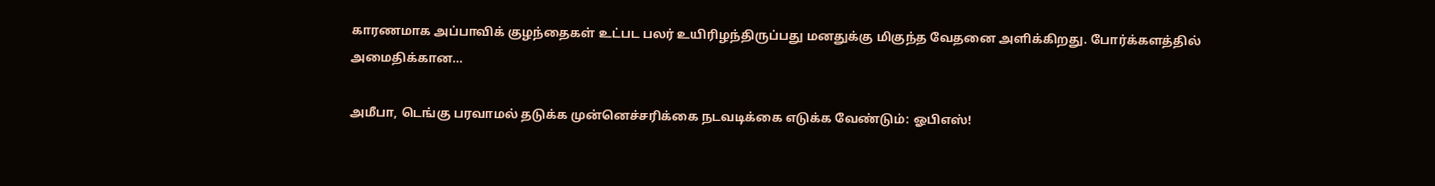காரணமாக அப்பாவிக் குழந்தைகள் உட்பட பலர் உயிரிழந்திருப்பது மனதுக்கு மிகுந்த வேதனை அளிக்கிறது. போர்க்களத்தில் அமைதிக்கான…

அமீபா, டெங்கு பரவாமல் தடுக்க முன்னெச்சரிக்கை நடவடிக்கை எடுக்க வேண்டும்: ஓபிஎஸ்!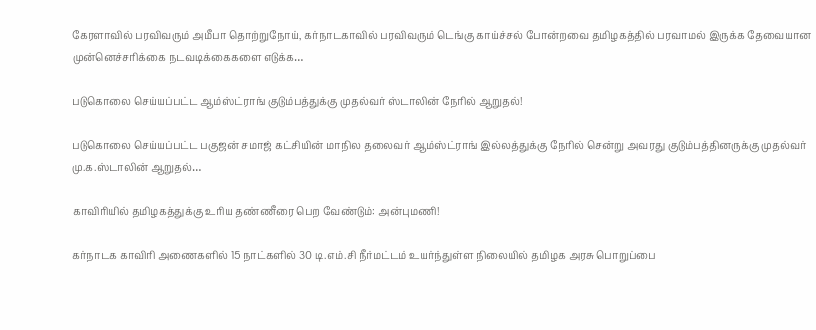கேரளாவில் பரவிவரும் அமீபா தொற்றுநோய், கர்நாடகாவில் பரவிவரும் டெங்கு காய்ச்சல் போன்றவை தமிழகத்தில் பரவாமல் இருக்க தேவையான முன்னெச்சரிக்கை நடவடிக்கைகளை எடுக்க…

படுகொலை செய்யப்பட்ட ஆம்ஸ்ட்ராங் குடும்பத்துக்கு முதல்வர் ஸ்டாலின் நேரில் ஆறுதல்!

படுகொலை செய்யப்பட்ட பகுஜன் சமாஜ் கட்சியின் மாநில தலைவர் ஆம்ஸ்ட்ராங் இல்லத்துக்கு நேரில் சென்று அவரது குடும்பத்தினருக்கு முதல்வர் மு.க.ஸ்டாலின் ஆறுதல்…

காவிரியில் தமிழகத்துக்கு உரிய தண்ணீரை பெற வேண்டும்: அன்புமணி!

கர்நாடக காவிரி அணைகளில் 15 நாட்களில் 30 டி.எம்.சி நீர்மட்டம் உயர்ந்துள்ள நிலையில் தமிழக அரசு பொறுப்பை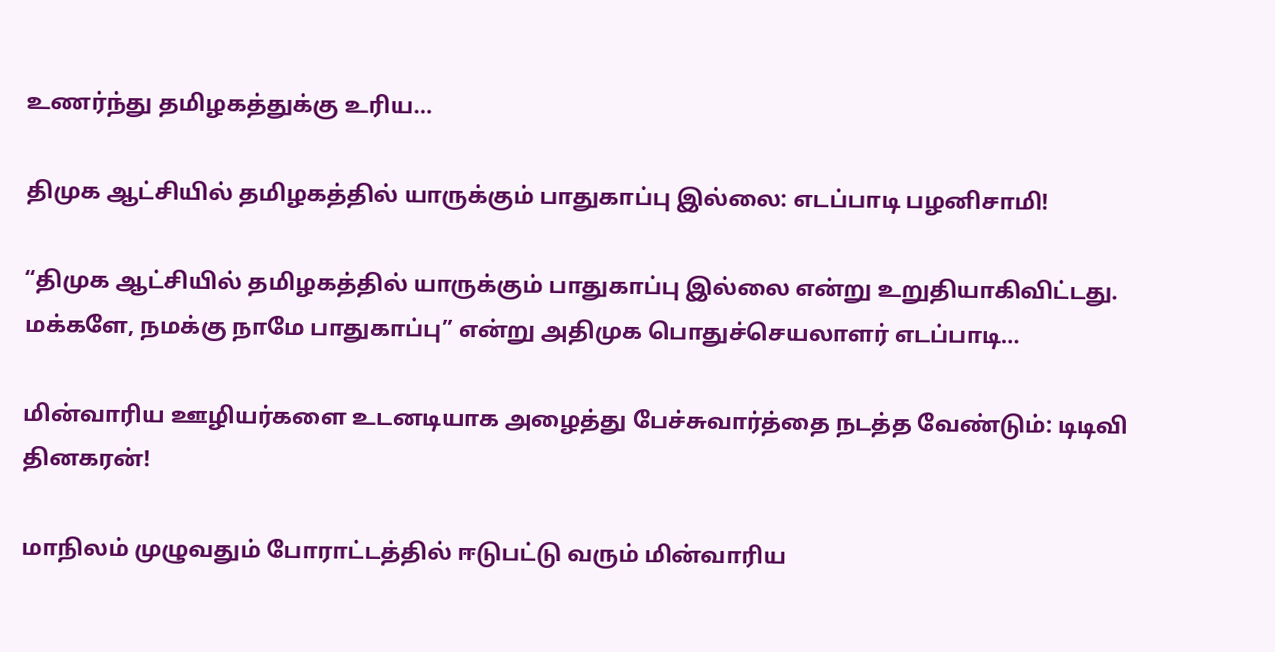உணர்ந்து தமிழகத்துக்கு உரிய…

திமுக ஆட்சியில் தமிழகத்தில் யாருக்கும் பாதுகாப்பு இல்லை: எடப்பாடி பழனிசாமி!

“திமுக ஆட்சியில் தமிழகத்தில் யாருக்கும் பாதுகாப்பு இல்லை என்று உறுதியாகிவிட்டது. மக்களே, நமக்கு நாமே பாதுகாப்பு” என்று அதிமுக பொதுச்செயலாளர் எடப்பாடி…

மின்வாரிய ஊழியர்களை உடனடியாக அழைத்து பேச்சுவார்த்தை நடத்த வேண்டும்: டிடிவி தினகரன்!

மாநிலம் முழுவதும் போராட்டத்தில் ஈடுபட்டு வரும் மின்வாரிய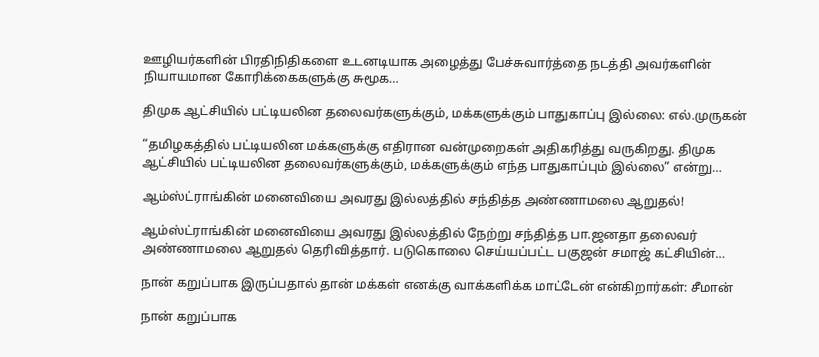ஊழியர்களின் பிரதிநிதிகளை உடனடியாக அழைத்து பேச்சுவார்த்தை நடத்தி அவர்களின் நியாயமான கோரிக்கைகளுக்கு சுமூக…

திமுக ஆட்சியில் பட்டியலின தலைவர்களுக்கும், மக்களுக்கும் பாதுகாப்பு இல்லை: எல்.முருகன்

“தமிழகத்தில் பட்டியலின மக்களுக்கு எதிரான வன்முறைகள் அதிகரித்து வருகிறது. திமுக ஆட்சியில் பட்டியலின தலைவர்களுக்கும், மக்களுக்கும் எந்த பாதுகாப்பும் இல்லை” என்று…

ஆம்ஸ்ட்ராங்கின் மனைவியை அவரது இல்லத்தில் சந்தித்த அண்ணாமலை ஆறுதல்!

ஆம்ஸ்ட்ராங்கின் மனைவியை அவரது இல்லத்தில் நேற்று சந்தித்த பா.ஜனதா தலைவர் அண்ணாமலை ஆறுதல் தெரிவித்தார். படுகொலை செய்யப்பட்ட பகுஜன் சமாஜ் கட்சியின்…

நான் கறுப்பாக இருப்பதால் தான் மக்கள் எனக்கு வாக்களிக்க மாட்டேன் என்கிறார்கள்: சீமான்

நான் கறுப்பாக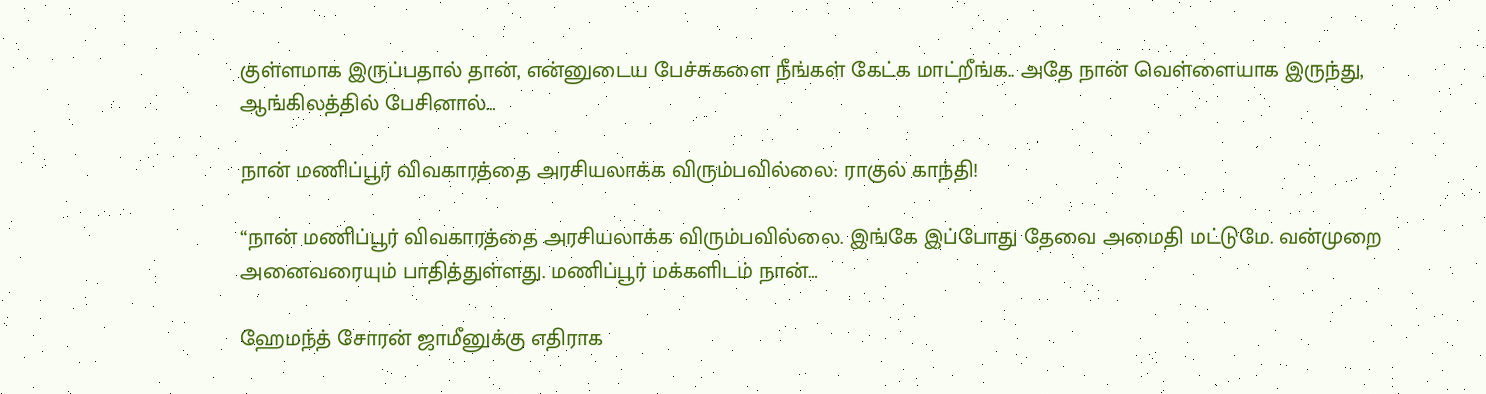குள்ளமாக இருப்பதால் தான், என்னுடைய பேச்சுகளை நீங்கள் கேட்க மாட்றீங்க.. அதே நான் வெள்ளையாக இருந்து, ஆங்கிலத்தில் பேசினால்…

நான் மணிப்பூர் விவகாரத்தை அரசியலாக்க விரும்பவில்லை: ராகுல் காந்தி!

“நான் மணிப்பூர் விவகாரத்தை அரசியலாக்க விரும்பவில்லை. இங்கே இப்போது தேவை அமைதி மட்டுமே. வன்முறை அனைவரையும் பாதித்துள்ளது. மணிப்பூர் மக்களிடம் நான்…

ஹேமந்த் சோரன் ஜாமீனுக்கு எதிராக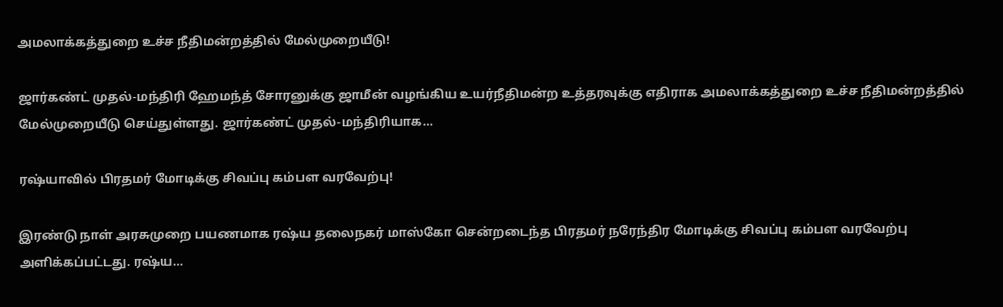அமலாக்கத்துறை உச்ச நீதிமன்றத்தில் மேல்முறையீடு!

ஜார்கண்ட் முதல்-மந்திரி ஹேமந்த் சோரனுக்கு ஜாமீன் வழங்கிய உயர்நீதிமன்ற உத்தரவுக்கு எதிராக அமலாக்கத்துறை உச்ச நீதிமன்றத்தில் மேல்முறையீடு செய்துள்ளது. ஜார்கண்ட் முதல்-மந்திரியாக…

ரஷ்யாவில் பிரதமர் மோடிக்கு சிவப்பு கம்பள வரவேற்பு!

இரண்டு நாள் அரசுமுறை பயணமாக ரஷ்ய தலைநகர் மாஸ்கோ சென்றடைந்த பிரதமர் நரேந்திர மோடிக்கு சிவப்பு கம்பள வரவேற்பு அளிக்கப்பட்டது. ரஷ்ய…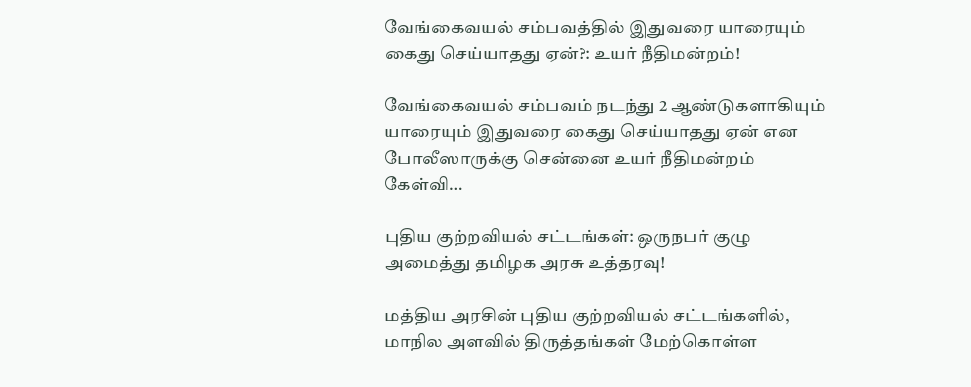வேங்கைவயல் சம்பவத்தில் இதுவரை யாரையும் கைது செய்யாதது ஏன்?: உயர் நீதிமன்றம்!

வேங்கைவயல் சம்பவம் நடந்து 2 ஆண்டுகளாகியும் யாரையும் இதுவரை கைது செய்யாதது ஏன் என போலீஸாருக்கு சென்னை உயர் நீதிமன்றம் கேள்வி…

புதிய குற்றவியல் சட்டங்கள்: ஒருநபர் குழு அமைத்து தமிழக அரசு உத்தரவு!

மத்திய அரசின் புதிய குற்றவியல் சட்டங்களில், மாநில அளவில் திருத்தங்கள் மேற்கொள்ள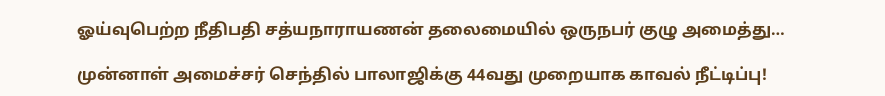ஓய்வுபெற்ற நீதிபதி சத்யநாராயணன் தலைமையில் ஒருநபர் குழு அமைத்து…

முன்னாள் அமைச்சர் செந்தில் பாலாஜிக்கு 44வது முறையாக காவல் நீட்டிப்பு!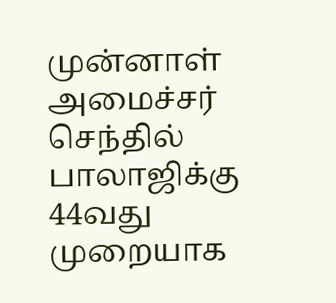முன்னாள் அமைச்சர் செந்தில் பாலாஜிக்கு 44வது முறையாக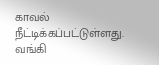காவல் நீட்டிக்கப்பட்டுள்ளது. வங்கி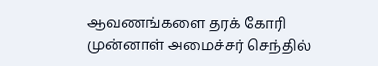ஆவணங்களை தரக் கோரி முன்னாள் அமைச்சர் செந்தில்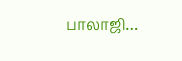பாலாஜி…